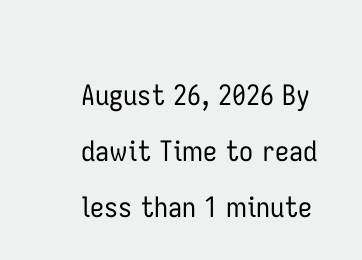August 26, 2026 By dawit Time to read less than 1 minute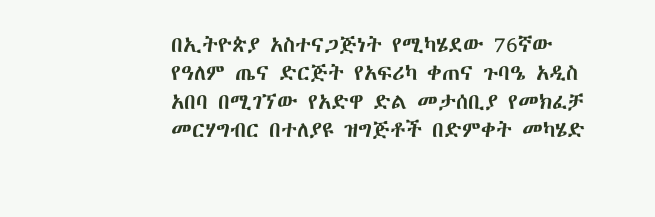በኢትዮጵያ አስተናጋጅነት የሚካሄደው 76ኛው የዓለም ጤና ድርጅት የአፍሪካ ቀጠና ጉባዔ አዲስ አበባ በሚገኘው የአድዋ ድል መታሰቢያ የመክፈቻ መርሃግብር በተለያዩ ዝግጅቶች በድምቀት መካሄድ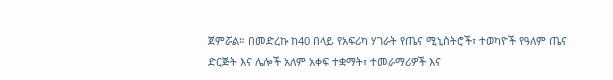ጀምሯል። በመድረኩ ከ40 በላይ የአፍሪካ ሃገራት የጤና ሚኒስትሮች፣ ተወካዮች የዓለም ጤና ድርጅት እና ሌሎች አለም አቀፍ ተቋማት፣ ተመራማሪዎች እና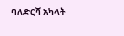ባለድርሻ አካላት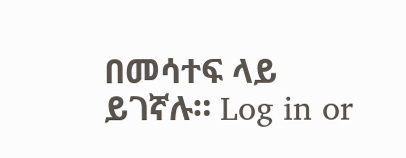በመሳተፍ ላይ ይገኛሉ። Log in or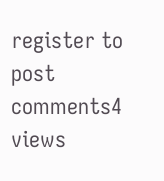register to post comments4 views